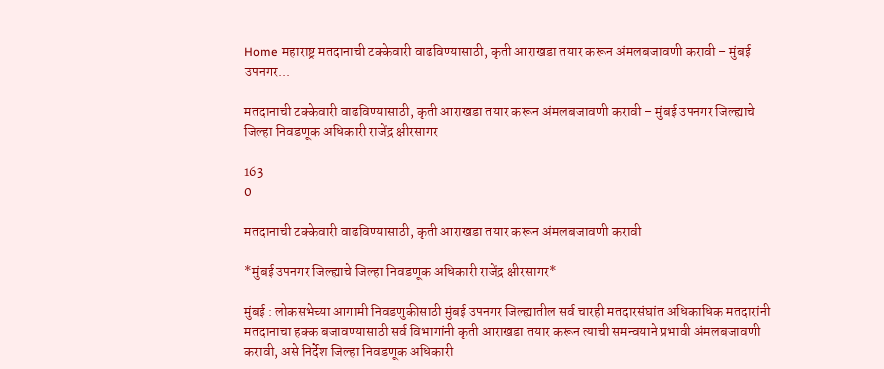Home महाराष्ट्र मतदानाची टक्केवारी वाढविण्यासाठी, कृती आराखडा तयार करून अंमलबजावणी करावी – मुंबई उपनगर...

मतदानाची टक्केवारी वाढविण्यासाठी, कृती आराखडा तयार करून अंमलबजावणी करावी – मुंबई उपनगर जिल्ह्याचे जिल्हा निवडणूक अधिकारी राजेंद्र क्षीरसागर

163
0

मतदानाची टक्केवारी वाढविण्यासाठी, कृती आराखडा तयार करून अंमलबजावणी करावी

*मुंबई उपनगर जिल्ह्याचे जिल्हा निवडणूक अधिकारी राजेंद्र क्षीरसागर*

मुंबई : लोकसभेच्या आगामी निवडणुकीसाठी मुंबई उपनगर जिल्ह्यातील सर्व चारही मतदारसंघांत अधिकाधिक मतदारांनी मतदानाचा हक्क बजावण्यासाठी सर्व विभागांनी कृती आराखडा तयार करून त्याची समन्वयाने प्रभावी अंमलबजावणी करावी, असे निर्देश जिल्हा निवडणूक अधिकारी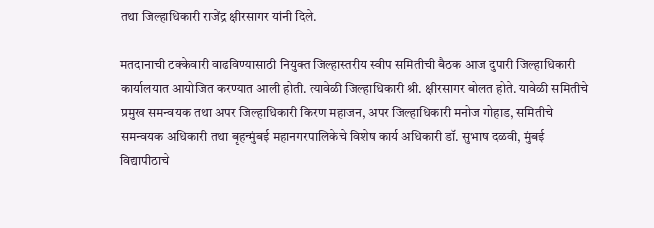तथा जिल्हाधिकारी राजेंद्र क्षीरसागर यांनी दिले.

मतदानाची टक्केवारी वाढविण्यासाठी नियुक्त जिल्हास्तरीय स्वीप समितीची बैठक आज दुपारी जिल्हाधिकारी कार्यालयात आयोजित करण्यात आली होती. त्यावेळी जिल्हाधिकारी श्री. क्षीरसागर बोलत होते. यावेळी समितीचे प्रमुख समन्वयक तथा अपर जिल्हाधिकारी किरण महाजन, अपर जिल्हाधिकारी मनोज गोहाड, समितीचे समन्वयक अधिकारी तथा बृहन्मुंबई महानगरपालिकेचे विशेष कार्य अधिकारी डॉ. सुभाष दळवी, मुंबई विद्यापीठाचे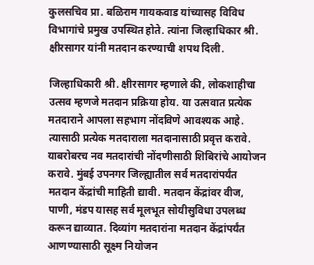कुलसचिव प्रा. बळिराम गायकवाड यांच्यासह विविध विभागांचे प्रमुख उपस्थित होते. त्यांना जिल्हाधिकार श्री. क्षीरसागर यांनी मतदान करण्याची शपथ दिली.

जिल्हाधिकारी श्री. क्षीरसागर म्हणाले की, लोकशाहीचा उत्सव म्हणजे मतदान प्रक्रिया होय. या उत्सवात प्रत्येक मतदाराने आपला सहभाग नोंदविणे आवश्यक आहे. त्यासाठी प्रत्येक मतदाराला मतदानासाठी प्रवृत्त करावे. याबरोबरच नव मतदारांची नोंदणीसाठी शिबिरांचे आयोजन करावे. मुंबई उपनगर जिल्ह्यातील सर्व मतदारांपर्यंत मतदान केंद्रांची माहिती द्यावी. मतदान केंद्रांवर वीज, पाणी, मंडप यासह सर्व मूलभूत सोयीसुविधा उपलब्ध करून द्याव्यात. दिव्यांग मतदारांना मतदान केंद्रांपर्यंत आणण्यासाठी सूक्ष्म नियोजन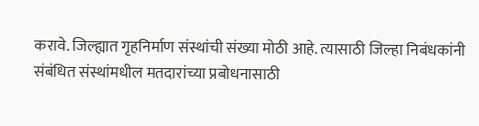करावे. जिल्ह्यात गृहनिर्माण संस्थांची संख्या मोठी आहे. त्यासाठी जिल्हा निबंधकांनी संबंधित संस्थांमधील मतदारांच्या प्रबोधनासाठी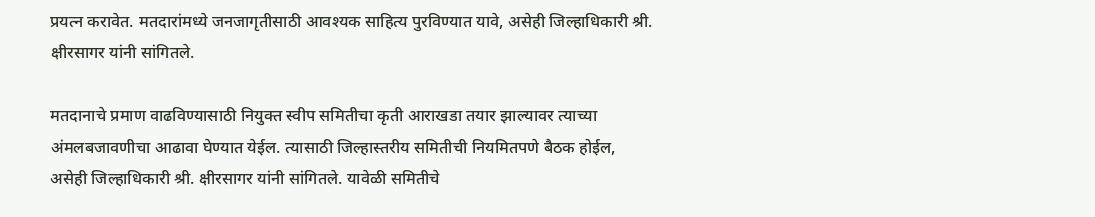प्रयत्न करावेत. मतदारांमध्ये जनजागृतीसाठी आवश्यक साहित्य पुरविण्यात यावे, असेही जिल्हाधिकारी श्री. क्षीरसागर यांनी सांगितले.

मतदानाचे प्रमाण वाढविण्यासाठी नियुक्त स्वीप समितीचा कृती आराखडा तयार झाल्यावर त्याच्या अंमलबजावणीचा आढावा घेण्यात येईल. त्यासाठी जिल्हास्तरीय समितीची नियमितपणे बैठक होईल, असेही जिल्हाधिकारी श्री. क्षीरसागर यांनी सांगितले. यावेळी समितीचे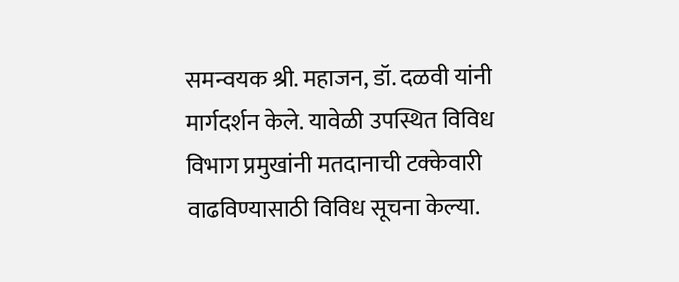समन्वयक श्री. महाजन, डॉ. दळवी यांनी मार्गदर्शन केले. यावेळी उपस्थित विविध विभाग प्रमुखांनी मतदानाची टक्केवारी वाढविण्यासाठी विविध सूचना केल्या.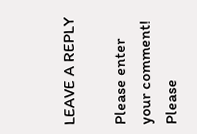LEAVE A REPLY

Please enter your comment!
Please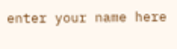enter your name here